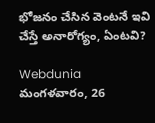భోజనం చేసిన వెంటనే ఇవి చేస్తే అనారోగ్యం, ఏంటవి?

Webdunia
మంగళవారం, 26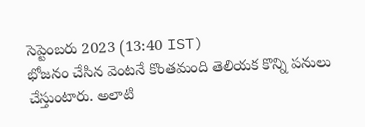సెప్టెంబరు 2023 (13:40 IST)
భోజనం చేసిన వెంటనే కొంతమంది తెలియక కొన్ని పనులు చేస్తుంటారు. అలాటి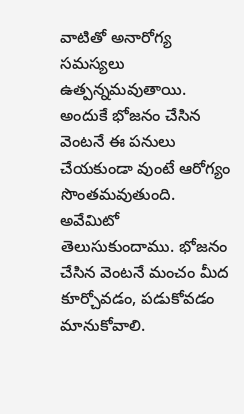వాటితో అనారోగ్య సమస్యలు ఉత్పన్నమవుతాయి. అందుకే భోజనం చేసిన వెంటనే ఈ పనులు చేయకుండా వుంటే ఆరోగ్యం సొంతమవుతుంది. అవేమిటో తెలుసుకుందాము. భోజనం చేసిన వెంటనే మంచం మీద కూర్చోవడం, పడుకోవడం మానుకోవాలి.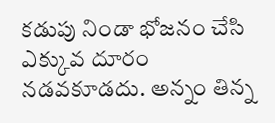కడుపు నిండా భోజనం చేసి ఎక్కువ దూరం నడవకూడదు. అన్నం తిన్న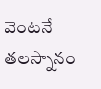వెంటనే తలస్నానం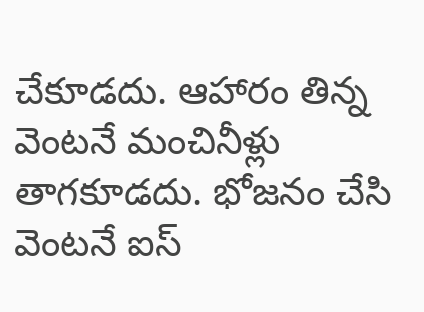చేకూడదు. ఆహారం తిన్న వెంటనే మంచినీళ్లు తాగకూడదు. భోజనం చేసి వెంటనే ఐస్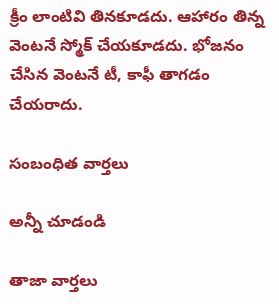క్రీం లాంటివి తినకూడదు. ఆహారం తిన్న వెంటనే స్మోక్ చేయకూడదు. భోజనం చేసిన వెంటనే టీ, కాఫీ తాగడం చేయరాదు.

సంబంధిత వార్తలు

అన్నీ చూడండి

తాజా వార్తలు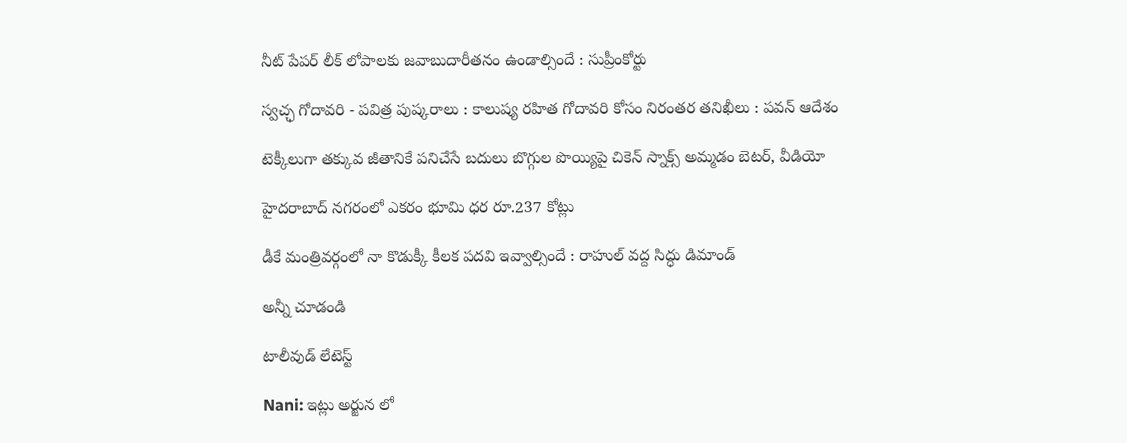నీట్ పేపర్ లీక్ లోపాలకు జవాబుదారీతనం ఉండాల్సిందే : సుప్రీంకోర్టు

స్వచ్ఛ గోదావరి - పవిత్ర పుష్కరాలు : కాలుష్య రహిత గోదావరి కోసం నిరంతర తనిఖీలు : పవన్ ఆదేశం

టెక్కీలుగా తక్కువ జీతానికే పనిచేసే బదులు బొగ్గుల పొయ్యిపై చికెన్ స్నాక్స్ అమ్మడం బెటర్, వీడియో

హైదరాబాద్ నగరంలో ఎకరం భూమి ధర రూ.237 కోట్లు

డీకే మంత్రివర్గంలో నా కొడుక్కీ కీలక పదవి ఇవ్వాల్సిందే : రాహుల్ వద్ద సిద్ధు డిమాండ్

అన్నీ చూడండి

టాలీవుడ్ లేటెస్ట్

Nani: ఇట్లు అర్జున లో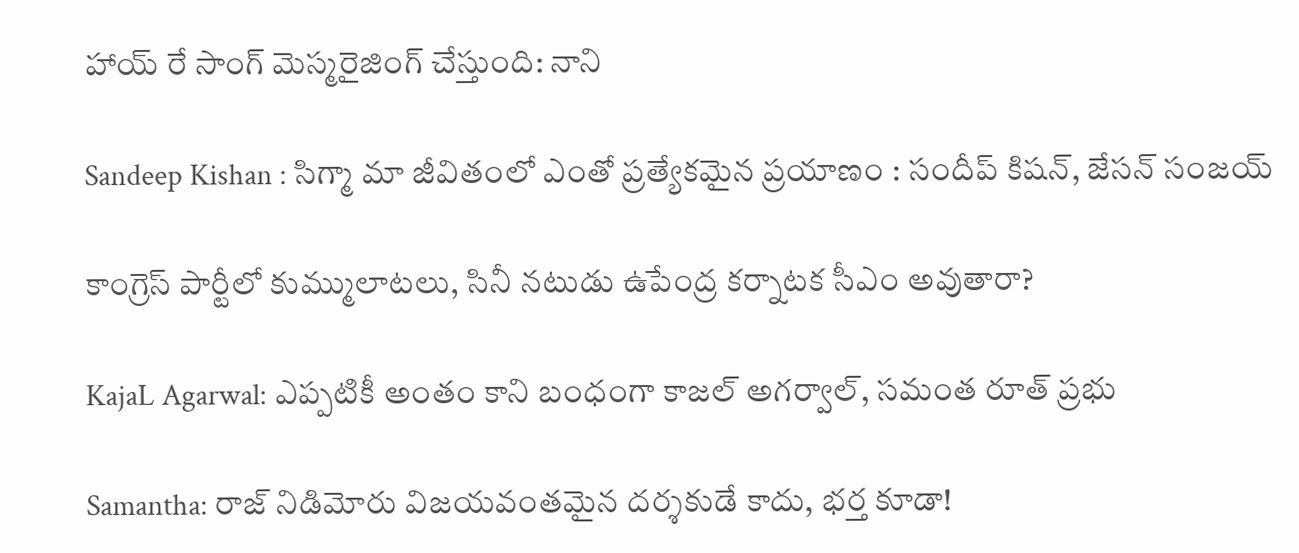హాయ్ రే సాంగ్ మెస్మరైజింగ్ చేస్తుంది: నాని

Sandeep Kishan : సిగ్మా మా జీవితంలో ఎంతో ప్రత్యేకమైన ప్రయాణం : సందీప్ కిషన్, జేసన్ సంజయ్

కాంగ్రెస్ పార్టీలో కుమ్ములాటలు, సినీ నటుడు ఉపేంద్ర కర్నాటక సీఎం అవుతారా?

KajaL Agarwal: ఎప్పటికీ అంతం కాని బంధంగా కాజల్ అగర్వాల్, సమంత రూత్ ప్రభు

Samantha: రాజ్ నిడిమోరు విజయవంతమైన దర్శకుడే కాదు, భర్త కూడా!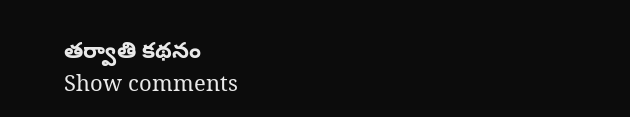తర్వాతి కథనం
Show comments